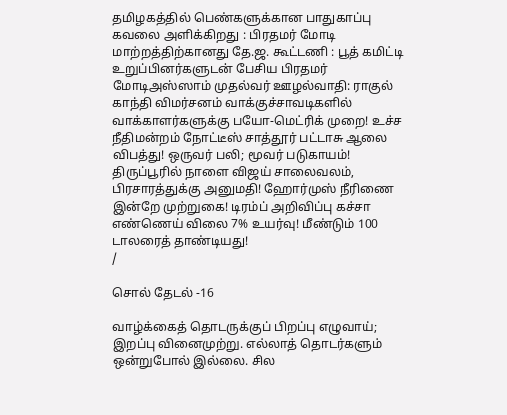தமிழகத்தில் பெண்களுக்கான பாதுகாப்பு கவலை அளிக்கிறது : பிரதமர் மோடி மாற்றத்திற்கானது தே.ஜ. கூட்டணி : பூத் கமிட்டி உறுப்பினர்களுடன் பேசிய பிரதமர் மோடிஅஸ்ஸாம் முதல்வர் ஊழல்வாதி: ராகுல் காந்தி விமர்சனம் வாக்குச்சாவடிகளில் வாக்காளர்களுக்கு பயோ-மெட்ரிக் முறை! உச்ச நீதிமன்றம் நோட்டீஸ் சாத்தூர் பட்டாசு ஆலை விபத்து! ஒருவர் பலி; மூவர் படுகாயம்! திருப்பூரில் நாளை விஜய் சாலைவலம், பிரசாரத்துக்கு அனுமதி! ஹோர்முஸ் நீரிணை இன்றே முற்றுகை! டிரம்ப் அறிவிப்பு கச்சா எண்ணெய் விலை 7% உயர்வு! மீண்டும் 100 டாலரைத் தாண்டியது!
/

சொல் தேடல் -16

வாழ்க்கைத் தொடருக்குப் பிறப்பு எழுவாய்; இறப்பு வினைமுற்று. எல்லாத் தொடர்களும் ஒன்றுபோல் இல்லை. சில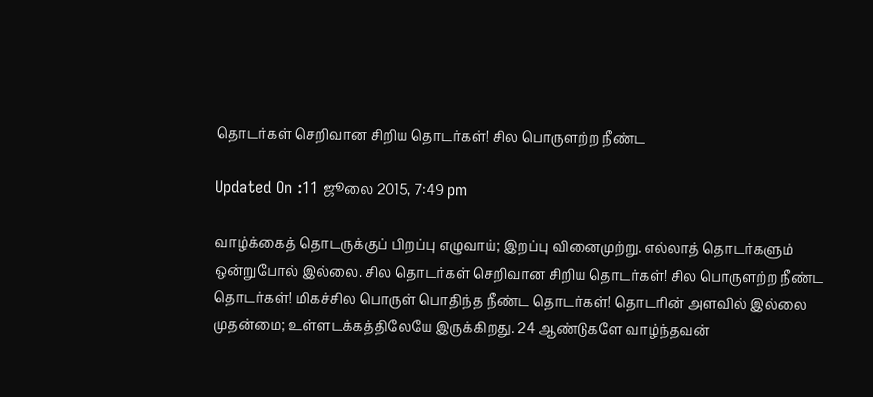தொடர்கள் செறிவான சிறிய தொடர்கள்! சில பொருளற்ற நீண்ட

Updated On :11 ஜூலை 2015, 7:49 pm

வாழ்க்கைத் தொடருக்குப் பிறப்பு எழுவாய்; இறப்பு வினைமுற்று. எல்லாத் தொடர்களும் ஒன்றுபோல் இல்லை. சில தொடர்கள் செறிவான சிறிய தொடர்கள்! சில பொருளற்ற நீண்ட தொடர்கள்! மிகச்சில பொருள் பொதிந்த நீண்ட தொடர்கள்! தொடரின் அளவில் இல்லை முதன்மை; உள்ளடக்கத்திலேயே இருக்கிறது. 24 ஆண்டுகளே வாழ்ந்தவன்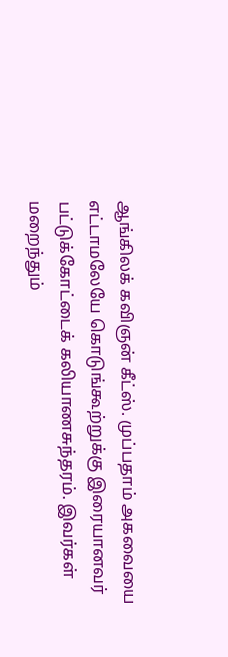ஆங்கிலக் கவிஞன் கீட்ஸ். முப்பதாம் அகவையை எட்டாமலேயே கொடுங்கூற்றுக்கு இரையானவர் பட்டுக்கோட்டைக் கலியாணசுந்தரம். இவர்கள் மறைந்தும்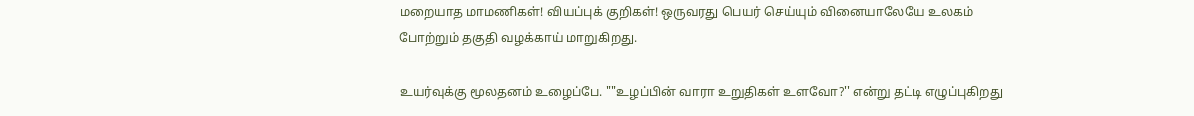மறையாத மாமணிகள்! வியப்புக் குறிகள்! ஒருவரது பெயர் செய்யும் வினையாலேயே உலகம் போற்றும் தகுதி வழக்காய் மாறுகிறது.

உயர்வுக்கு மூலதனம் உழைப்பே. ""உழப்பின் வாரா உறுதிகள் உளவோ?'' என்று தட்டி எழுப்புகிறது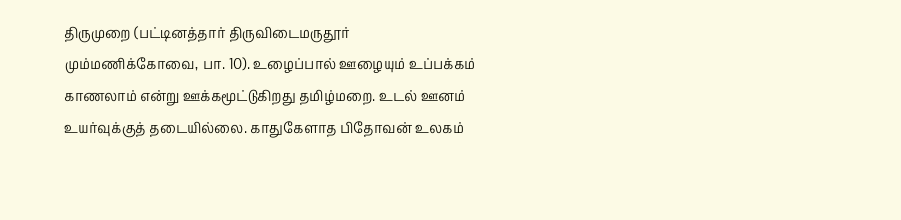திருமுறை (பட்டினத்தார் திருவிடைமருதூர் மும்மணிக்கோவை, பா. 10). உழைப்பால் ஊழையும் உப்பக்கம் காணலாம் என்று ஊக்கமூட்டுகிறது தமிழ்மறை. உடல் ஊனம் உயர்வுக்குத் தடையில்லை. காதுகேளாத பிதோவன் உலகம்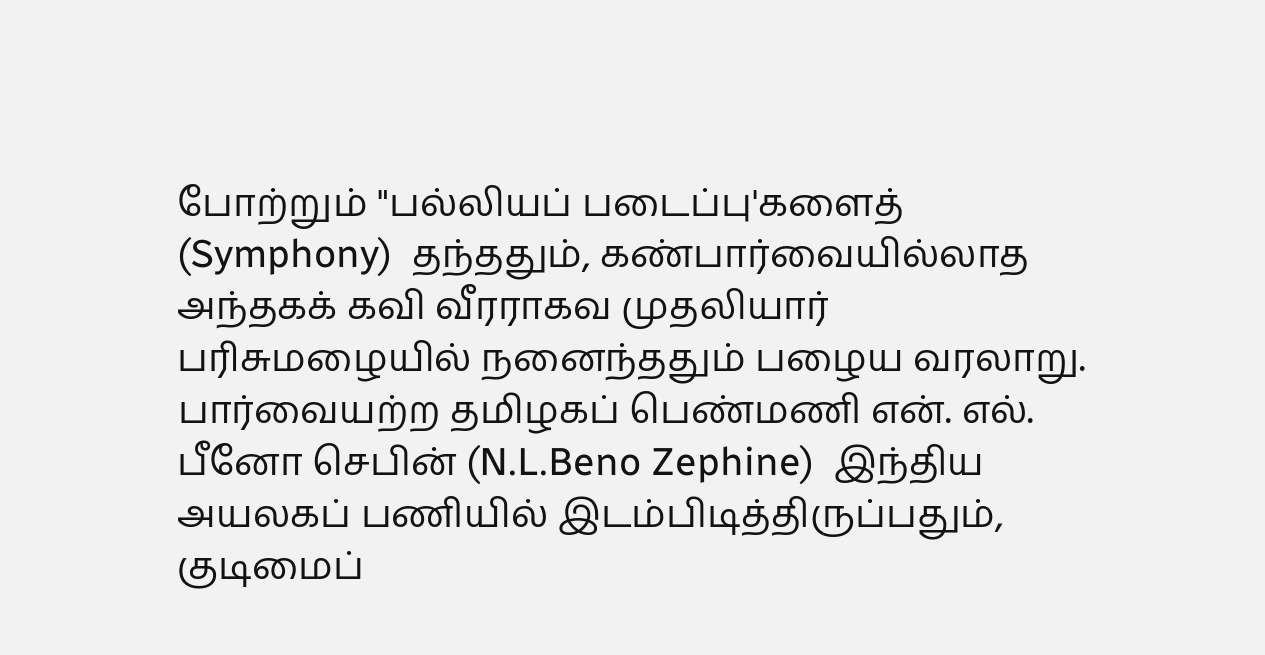போற்றும் "பல்லியப் படைப்பு'களைத்  (Symphony)  தந்ததும், கண்பார்வையில்லாத அந்தகக் கவி வீரராகவ முதலியார் பரிசுமழையில் நனைந்ததும் பழைய வரலாறு. பார்வையற்ற தமிழகப் பெண்மணி என். எல். பீனோ செபின் (N.L.Beno Zephine)  இந்திய அயலகப் பணியில் இடம்பிடித்திருப்பதும், குடிமைப்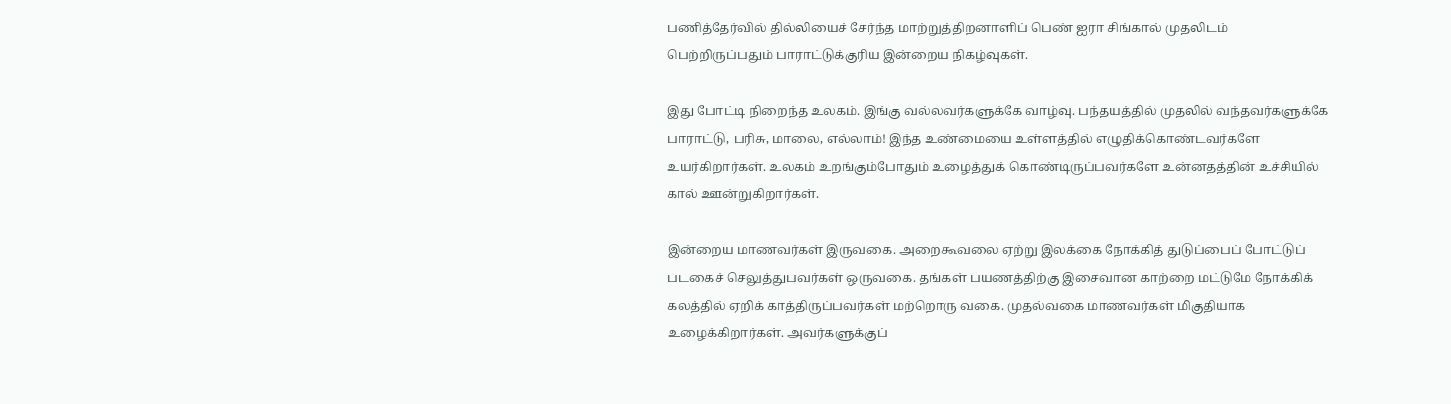பணித்தேர்வில் தில்லியைச் சேர்ந்த மாற்றுத்திறனாளிப் பெண் ஐரா சிங்கால் முதலிடம் பெற்றிருப்பதும் பாராட்டுக்குரிய இன்றைய நிகழ்வுகள்.

இது போட்டி நிறைந்த உலகம். இங்கு வல்லவர்களுக்கே வாழ்வு. பந்தயத்தில் முதலில் வந்தவர்களுக்கே பாராட்டு, பரிசு, மாலை, எல்லாம்! இந்த உண்மையை உள்ளத்தில் எழுதிக்கொண்டவர்களே உயர்கிறார்கள். உலகம் உறங்கும்போதும் உழைத்துக் கொண்டிருப்பவர்களே உன்னதத்தின் உச்சியில் கால் ஊன்றுகிறார்கள்.

இன்றைய மாணவர்கள் இருவகை. அறைகூவலை ஏற்று இலக்கை நோக்கித் துடுப்பைப் போட்டுப் படகைச் செலுத்துபவர்கள் ஒருவகை. தங்கள் பயணத்திற்கு இசைவான காற்றை மட்டுமே நோக்கிக் கலத்தில் ஏறிக் காத்திருப்பவர்கள் மற்றொரு வகை. முதல்வகை மாணவர்கள் மிகுதியாக உழைக்கிறார்கள். அவர்களுக்குப்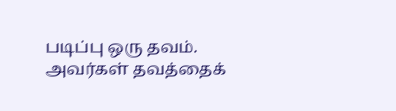படிப்பு ஒரு தவம். அவர்கள் தவத்தைக்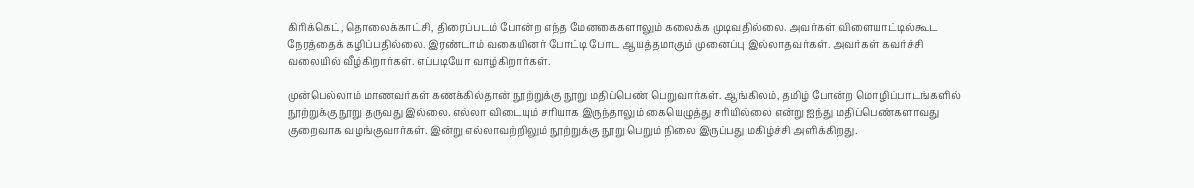கிரிக்கெட், தொலைக்காட்சி, திரைப்படம் போன்ற எந்த மேனகைகளாலும் கலைக்க முடிவதில்லை. அவர்கள் விளையாட்டில்கூட நேரத்தைக் கழிப்பதில்லை. இரண்டாம் வகையினர் போட்டி போட ஆயத்தமாகும் முனைப்பு இல்லாதவர்கள். அவர்கள் கவர்ச்சி வலையில் வீழ்கிறார்கள். எப்படியோ வாழ்கிறார்கள்.

முன்பெல்லாம் மாணவர்கள் கணக்கில்தான் நூற்றுக்கு நூறு மதிப்பெண் பெறுவார்கள். ஆங்கிலம், தமிழ் போன்ற மொழிப்பாடங்களில் நூற்றுக்கு நூறு தருவது இல்லை. எல்லா விடையும் சரியாக இருந்தாலும் கையெழுத்து சரியில்லை என்று ஐந்து மதிப்பெண்களாவது குறைவாக வழங்குவார்கள். இன்று எல்லாவற்றிலும் நூற்றுக்கு நூறு பெறும் நிலை இருப்பது மகிழ்ச்சி அளிக்கிறது.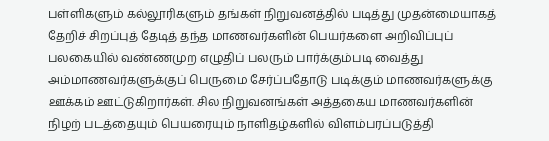பள்ளிகளும் கல்லூரிகளும் தங்கள் நிறுவனத்தில் படித்து முதன்மையாகத் தேறிச் சிறப்புத் தேடித் தந்த மாணவர்களின் பெயர்களை அறிவிப்புப் பலகையில் வண்ணமுற எழுதிப் பலரும் பார்க்கும்படி வைத்து அம்மாணவர்களுக்குப் பெருமை சேர்ப்பதோடு படிக்கும் மாணவர்களுக்கு ஊக்கம் ஊட்டுகிறார்கள். சில நிறுவனங்கள் அத்தகைய மாணவர்களின் நிழற் படத்தையும் பெயரையும் நாளிதழ்களில் விளம்பரப்படுத்தி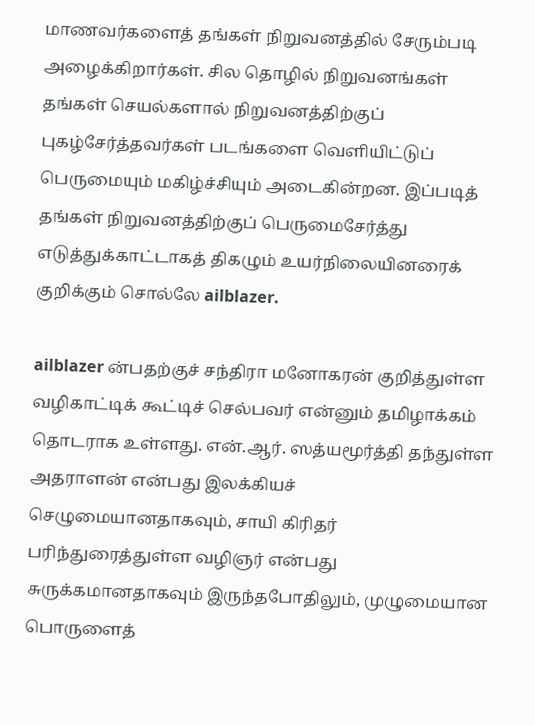மாணவர்களைத் தங்கள் நிறுவனத்தில் சேரும்படி அழைக்கிறார்கள். சில தொழில் நிறுவனங்கள் தங்கள் செயல்களால் நிறுவனத்திற்குப் புகழ்சேர்த்தவர்கள் படங்களை வெளியிட்டுப் பெருமையும் மகிழ்ச்சியும் அடைகின்றன. இப்படித் தங்கள் நிறுவனத்திற்குப் பெருமைசேர்த்து எடுத்துக்காட்டாகத் திகழும் உயர்நிலையினரைக் குறிக்கும் சொல்லே ailblazer.

ailblazer ன்பதற்குச் சந்திரா மனோகரன் குறித்துள்ள வழிகாட்டிக் கூட்டிச் செல்பவர் என்னும் தமிழாக்கம் தொடராக உள்ளது. என்.ஆர். ஸத்யமூர்த்தி தந்துள்ள அதராளன் என்பது இலக்கியச் செழுமையானதாகவும், சாயி கிரிதர் பரிந்துரைத்துள்ள வழிஞர் என்பது சுருக்கமானதாகவும் இருந்தபோதிலும், முழுமையான பொருளைத்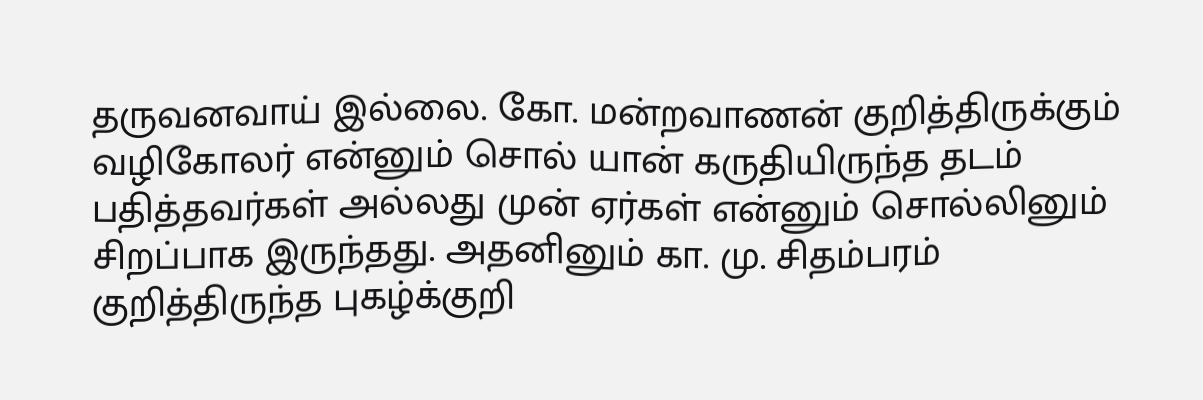தருவனவாய் இல்லை. கோ. மன்றவாணன் குறித்திருக்கும் வழிகோலர் என்னும் சொல் யான் கருதியிருந்த தடம் பதித்தவர்கள் அல்லது முன் ஏர்கள் என்னும் சொல்லினும் சிறப்பாக இருந்தது. அதனினும் கா. மு. சிதம்பரம் குறித்திருந்த புகழ்க்குறி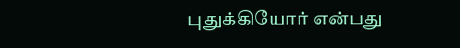புதுக்கியோர் என்பது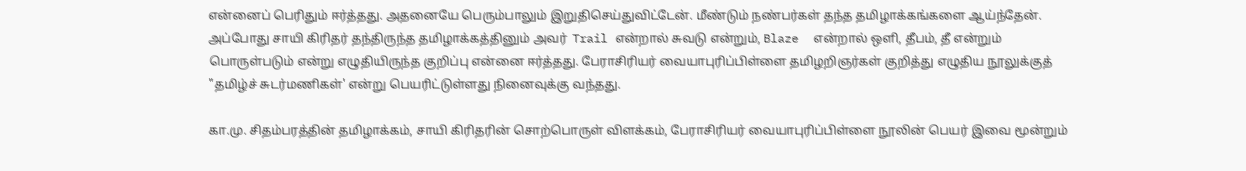என்னைப் பெரிதும் ஈர்த்தது. அதனையே பெரும்பாலும் இறுதிசெய்துவிட்டேன். மீண்டும் நண்பர்கள் தந்த தமிழாக்கங்களை ஆய்ந்தேன். அப்போது சாயி கிரிதர் தந்திருந்த தமிழாக்கத்தினும் அவர்  Trail என்றால் சுவடு என்றும், Blaze  என்றால் ஒளி, தீபம், தீ என்றும் பொருள்படும் என்று எழுதியிருந்த குறிப்பு என்னை ஈர்த்தது. பேராசிரியர் வையாபுரிப்பிள்ளை தமிழறிஞர்கள் குறித்து எழுதிய நூலுக்குத் "தமிழ்ச் சுடர்மணிகள்' என்று பெயரிட்டுள்ளது நினைவுக்கு வந்தது.

கா.மு. சிதம்பரத்தின் தமிழாக்கம், சாயி கிரிதரின் சொற்பொருள் விளக்கம், பேராசிரியர் வையாபுரிப்பிள்ளை நூலின் பெயர் இவை மூன்றும்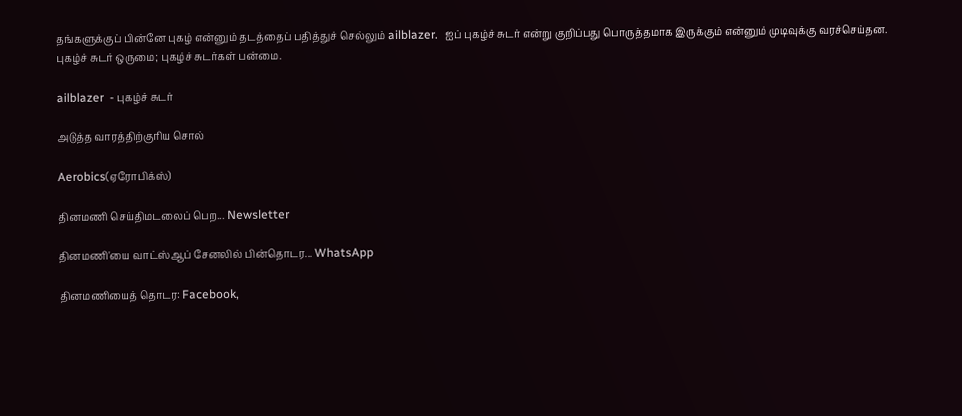தங்களுக்குப் பின்னே புகழ் என்னும் தடத்தைப் பதித்துச் செல்லும் ailblazer.  ஐப் புகழ்ச் சுடர் என்று குறிப்பது பொருத்தமாக இருக்கும் என்னும் முடிவுக்கு வரச்செய்தன. புகழ்ச் சுடர் ஒருமை; புகழ்ச் சுடர்கள் பன்மை.

ailblazer  - புகழ்ச் சுடர்

அடுத்த வாரத்திற்குரிய சொல்

Aerobics(ஏரோபிக்ஸ்)

தினமணி செய்திமடலைப் பெற... Newsletter

தினமணி'யை வாட்ஸ்ஆப் சேனலில் பின்தொடர... WhatsApp

தினமணியைத் தொடர: Facebook,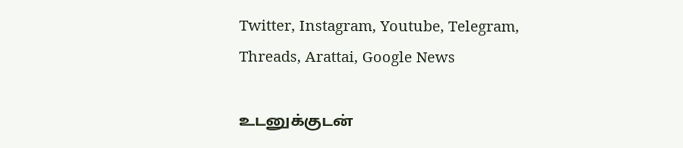Twitter, Instagram, Youtube, Telegram, Threads, Arattai, Google News

உடனுக்குடன்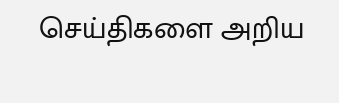செய்திகளை அறிய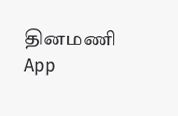தினமணி App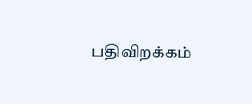பதிவிறக்கம்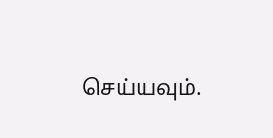செய்யவும்.